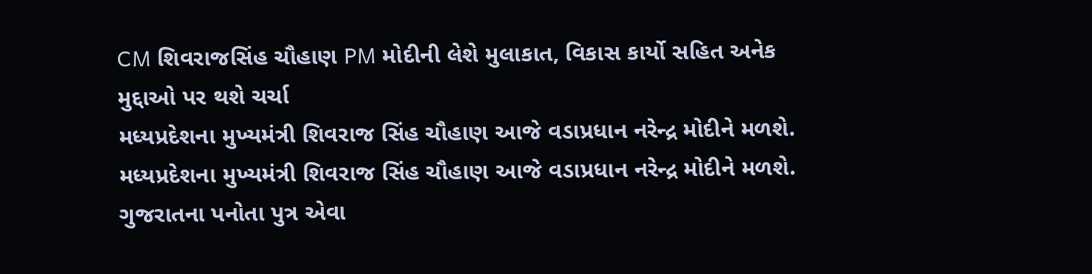CM શિવરાજસિંહ ચૌહાણ PM મોદીની લેશે મુલાકાત, વિકાસ કાર્યો સહિત અનેક મુદ્દાઓ પર થશે ચર્ચા
મધ્યપ્રદેશના મુખ્યમંત્રી શિવરાજ સિંહ ચૌહાણ આજે વડાપ્રધાન નરેન્દ્ર મોદીને મળશે.
મધ્યપ્રદેશના મુખ્યમંત્રી શિવરાજ સિંહ ચૌહાણ આજે વડાપ્રધાન નરેન્દ્ર મોદીને મળશે.
ગુજરાતના પનોતા પુત્ર એવા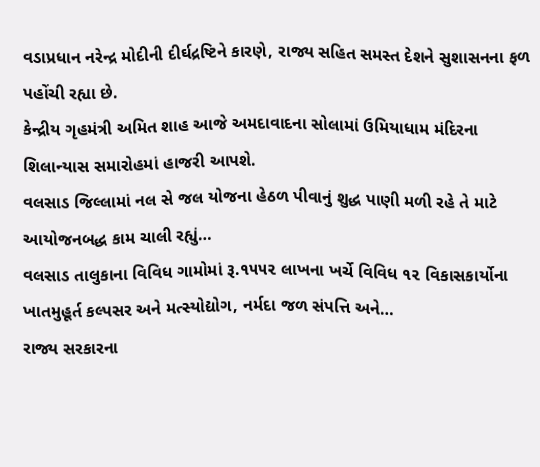વડાપ્રધાન નરેન્દ્ર મોદીની દીર્ઘદ્રષ્ટિને કારણે, રાજ્ય સહિત સમસ્ત દેશને સુશાસનના ફળ પહોંચી રહ્યા છે.
કેન્દ્રીય ગૃહમંત્રી અમિત શાહ આજે અમદાવાદના સોલામાં ઉમિયાધામ મંદિરના શિલાન્યાસ સમારોહમાં હાજરી આપશે.
વલસાડ જિલ્લામાં નલ સે જલ યોજના હેઠળ પીવાનું શુદ્ધ પાણી મળી રહે તે માટે આયોજનબદ્ધ કામ ચાલી રહ્યું…
વલસાડ તાલુકાના વિવિધ ગામોમાં રૂ.૧૫૫૨ લાખના ખર્ચે વિવિધ ૧૨ વિકાસકાર્યોના ખાતમુહૂર્ત કલ્પસર અને મત્સ્યોદ્યોગ, નર્મદા જળ સંપત્તિ અને…
રાજ્ય સરકારના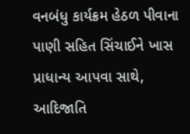વનબંધુ કાર્યક્રમ હેઠળ પીવાના પાણી સહિત સિંચાઈને ખાસ પ્રાધાન્ય આપવા સાથે, આદિજાતિ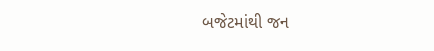બજેટમાંથી જન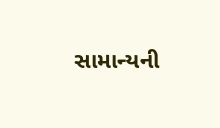સામાન્યની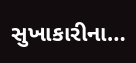સુખાકારીના…